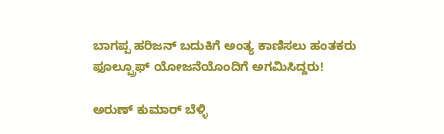ಬಾಗಪ್ಪ ಹರಿಜನ್ ಬದುಕಿಗೆ ಅಂತ್ಯ ಕಾಣಿಸಲು ಹಂತಕರು ಫೂಲ್ಪ್ರೂಫ್ ಯೋಜನೆಯೊಂದಿಗೆ ಅಗಮಿಸಿದ್ದರು!

ಅರುಣ್ ಕುಮಾರ್ ಬೆಳ್ಳಿ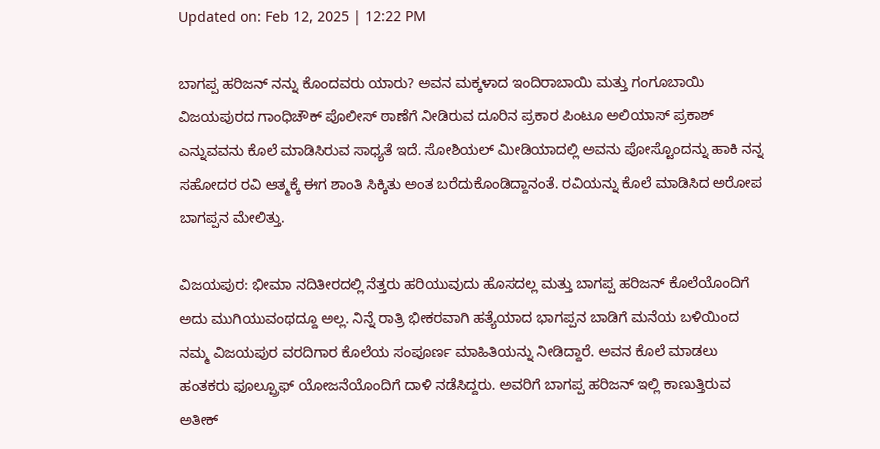Updated on: Feb 12, 2025 | 12:22 PM

ಬಾಗಪ್ಪ ಹರಿಜನ್ ನನ್ನು ಕೊಂದವರು ಯಾರು? ಅವನ ಮಕ್ಕಳಾದ ಇಂದಿರಾಬಾಯಿ ಮತ್ತು ಗಂಗೂಬಾಯಿ ವಿಜಯಪುರದ ಗಾಂಧಿಚೌಕ್ ಪೊಲೀಸ್ ಠಾಣೆಗೆ ನೀಡಿರುವ ದೂರಿನ ಪ್ರಕಾರ ಪಿಂಟೂ ಅಲಿಯಾಸ್ ಪ್ರಕಾಶ್ ಎನ್ನುವವನು ಕೊಲೆ ಮಾಡಿಸಿರುವ ಸಾಧ್ಯತೆ ಇದೆ. ಸೋಶಿಯಲ್ ಮೀಡಿಯಾದಲ್ಲಿ ಅವನು ಪೋಸ್ಟೊಂದನ್ನು ಹಾಕಿ ನನ್ನ ಸಹೋದರ ರವಿ ಆತ್ಮಕ್ಕೆ ಈಗ ಶಾಂತಿ ಸಿಕ್ಕಿತು ಅಂತ ಬರೆದುಕೊಂಡಿದ್ದಾನಂತೆ. ರವಿಯನ್ನು ಕೊಲೆ ಮಾಡಿಸಿದ ಅರೋಪ ಬಾಗಪ್ಪನ ಮೇಲಿತ್ತು.

ವಿಜಯಪುರ: ಭೀಮಾ ನದಿತೀರದಲ್ಲಿ ನೆತ್ತರು ಹರಿಯುವುದು ಹೊಸದಲ್ಲ ಮತ್ತು ಬಾಗಪ್ಪ ಹರಿಜನ್ ಕೊಲೆಯೊಂದಿಗೆ ಅದು ಮುಗಿಯುವಂಥದ್ದೂ ಅಲ್ಲ. ನಿನ್ನೆ ರಾತ್ರಿ ಭೀಕರವಾಗಿ ಹತ್ಯೆಯಾದ ಭಾಗಪ್ಪನ ಬಾಡಿಗೆ ಮನೆಯ ಬಳಿಯಿಂದ ನಮ್ಮ ವಿಜಯಪುರ ವರದಿಗಾರ ಕೊಲೆಯ ಸಂಪೂರ್ಣ ಮಾಹಿತಿಯನ್ನು ನೀಡಿದ್ದಾರೆ. ಅವನ ಕೊಲೆ ಮಾಡಲು ಹಂತಕರು ಫೂಲ್ಪ್ರೂಫ್ ಯೋಜನೆಯೊಂದಿಗೆ ದಾಳಿ ನಡೆಸಿದ್ದರು. ಅವರಿಗೆ ಬಾಗಪ್ಪ ಹರಿಜನ್ ಇಲ್ಲಿ ಕಾಣುತ್ತಿರುವ ಅತೀಕ್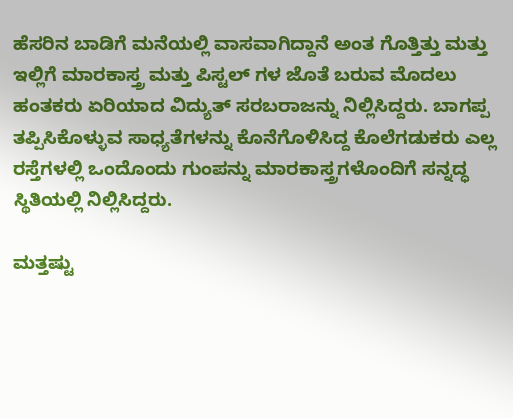ಹೆಸರಿನ ಬಾಡಿಗೆ ಮನೆಯಲ್ಲಿ ವಾಸವಾಗಿದ್ದಾನೆ ಅಂತ ಗೊತ್ತಿತ್ತು ಮತ್ತು ಇಲ್ಲಿಗೆ ಮಾರಕಾಸ್ತ್ರ ಮತ್ತು ಪಿಸ್ಟಲ್ ಗಳ ಜೊತೆ ಬರುವ ಮೊದಲು ಹಂತಕರು ಏರಿಯಾದ ವಿದ್ಯುತ್ ಸರಬರಾಜನ್ನು ನಿಲ್ಲಿಸಿದ್ದರು. ಬಾಗಪ್ಪ ತಪ್ಪಿಸಿಕೊಳ್ಳುವ ಸಾಧ್ಯತೆಗಳನ್ನು ಕೊನೆಗೊಳಿಸಿದ್ದ ಕೊಲೆಗಡುಕರು ಎಲ್ಲ ರಸ್ತೆಗಳಲ್ಲಿ ಒಂದೊಂದು ಗುಂಪನ್ನು ಮಾರಕಾಸ್ತ್ರಗಳೊಂದಿಗೆ ಸನ್ನದ್ಧ ಸ್ಥಿತಿಯಲ್ಲಿ ನಿಲ್ಲಿಸಿದ್ದರು.

ಮತ್ತಷ್ಟು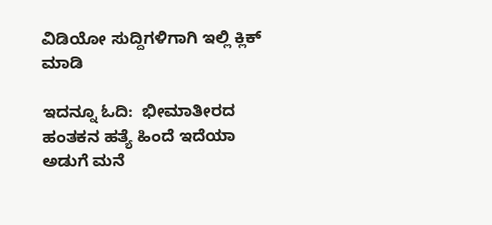ವಿಡಿಯೋ ಸುದ್ದಿಗಳಿಗಾಗಿ ಇಲ್ಲಿ ಕ್ಲಿಕ್ ಮಾಡಿ

ಇದನ್ನೂ ಓದಿ:  ಭೀಮಾತೀರದ ಹಂತಕನ ಹತ್ಯೆ ಹಿಂದೆ ಇದೆಯಾ ಅಡುಗೆ ಮನೆ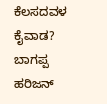ಕೆಲಸದವಳ ಕೈವಾಡ? ಬಾಗಪ್ಪ ಹರಿಜನ್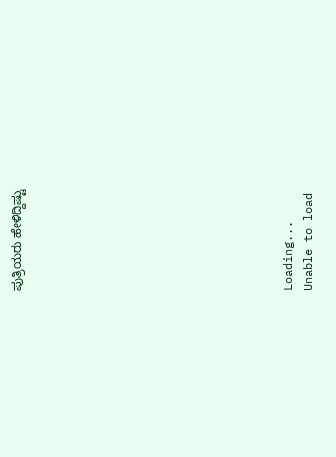ಪುತ್ರಿಯರು ಹೇಳಿದ್ದಿಷ್ಟು













Loading...
Unable to load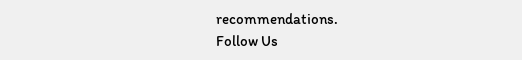recommendations.
Follow Us